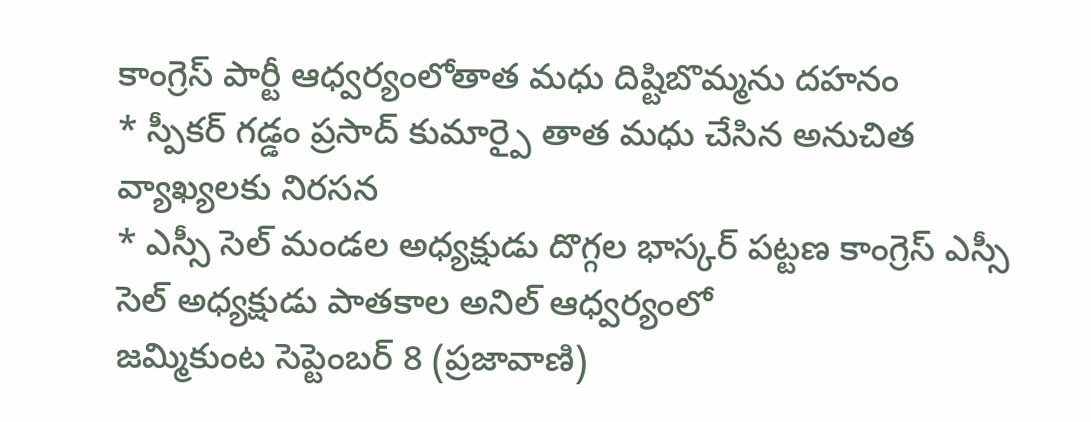కాంగ్రెస్ పార్టీ ఆధ్వర్యంలోతాత మధు దిష్టిబొమ్మను దహనం
* స్పీకర్ గడ్డం ప్రసాద్ కుమార్పై తాత మధు చేసిన అనుచిత వ్యాఖ్యలకు నిరసన
* ఎస్సీ సెల్ మండల అధ్యక్షుడు దొగ్గల భాస్కర్ పట్టణ కాంగ్రెస్ ఎస్సీ సెల్ అధ్యక్షుడు పాతకాల అనిల్ ఆధ్వర్యంలో
జమ్మికుంట సెప్టెంబర్ 8 (ప్రజావాణి)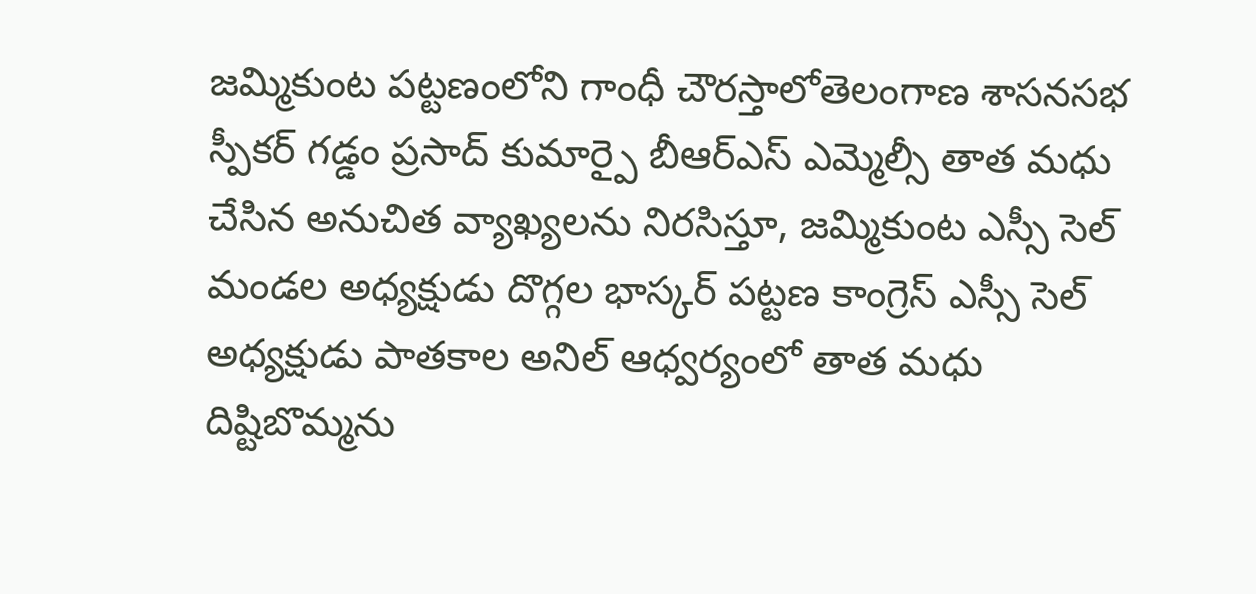జమ్మికుంట పట్టణంలోని గాంధీ చౌరస్తాలోతెలంగాణ శాసనసభ స్పీకర్ గడ్డం ప్రసాద్ కుమార్పై బీఆర్ఎస్ ఎమ్మెల్సీ తాత మధు చేసిన అనుచిత వ్యాఖ్యలను నిరసిస్తూ, జమ్మికుంట ఎస్సీ సెల్ మండల అధ్యక్షుడు దొగ్గల భాస్కర్ పట్టణ కాంగ్రెస్ ఎస్సీ సెల్ అధ్యక్షుడు పాతకాల అనిల్ ఆధ్వర్యంలో తాత మధు దిష్టిబొమ్మను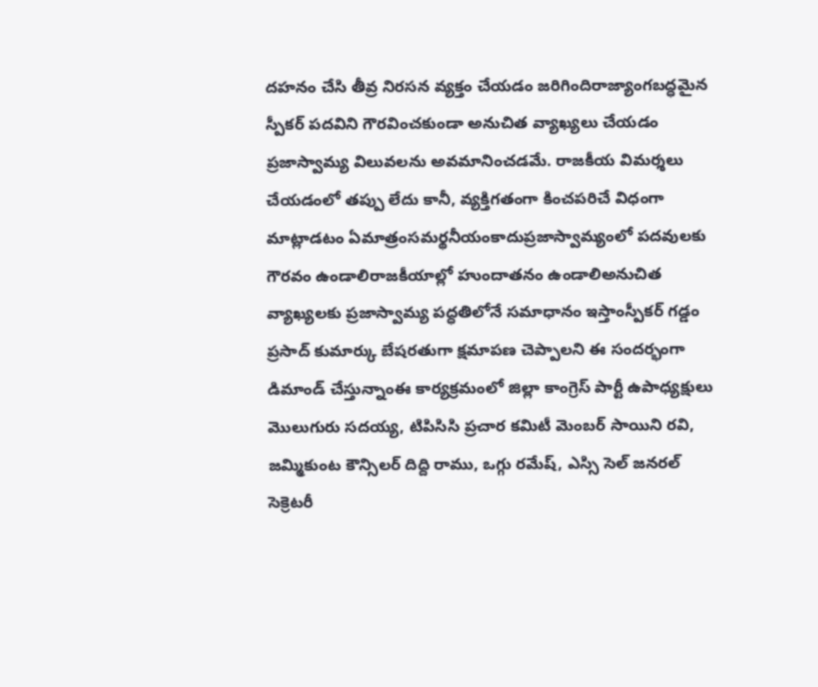దహనం చేసి తీవ్ర నిరసన వ్యక్తం చేయడం జరిగిందిరాజ్యాంగబద్ధమైన స్పీకర్ పదవిని గౌరవించకుండా అనుచిత వ్యాఖ్యలు చేయడం ప్రజాస్వామ్య విలువలను అవమానించడమే. రాజకీయ విమర్శలు చేయడంలో తప్పు లేదు కానీ, వ్యక్తిగతంగా కించపరిచే విధంగా మాట్లాడటం ఏమాత్రంసమర్థనీయంకాదుప్రజాస్వామ్యంలో పదవులకు గౌరవం ఉండాలిరాజకీయాల్లో హుందాతనం ఉండాలిఅనుచిత వ్యాఖ్యలకు ప్రజాస్వామ్య పద్ధతిలోనే సమాధానం ఇస్తాంస్పీకర్ గడ్డం ప్రసాద్ కుమార్కు బేషరతుగా క్షమాపణ చెప్పాలని ఈ సందర్భంగా డిమాండ్ చేస్తున్నాంఈ కార్యక్రమంలో జిల్లా కాంగ్రెస్ పార్టీ ఉపాధ్యక్షులు మొలుగురు సదయ్య, టిపిసిసి ప్రచార కమిటీ మెంబర్ సాయిని రవి, జమ్మికుంట కౌన్సిలర్ దిద్ది రాము, ఒగ్గు రమేష్, ఎస్సి సెల్ జనరల్ సెక్రెటరీ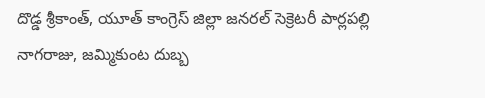దొడ్డ శ్రీకాంత్, యూత్ కాంగ్రెస్ జిల్లా జనరల్ సెక్రెటరీ పార్లపల్లి నాగరాజు, జమ్మికుంట దుబ్బ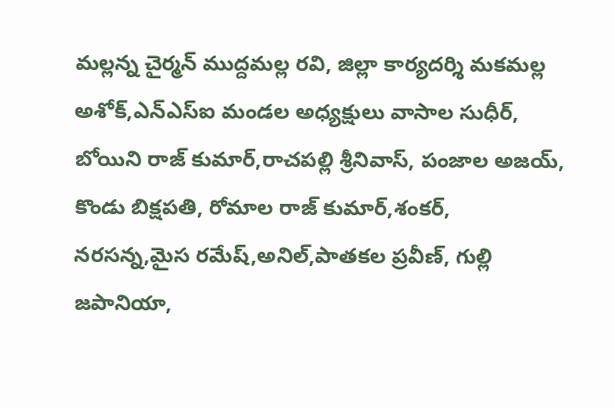మల్లన్న చైర్మన్ ముద్దమల్ల రవి, జిల్లా కార్యదర్శి మకమల్ల అశోక్,ఎన్ఎస్ఐ మండల అధ్యక్షులు వాసాల సుధీర్, బోయిని రాజ్ కుమార్,రాచపల్లి శ్రీనివాస్, పంజాల అజయ్, కొండు బిక్షపతి, రోమాల రాజ్ కుమార్,శంకర్, నరసన్న,మైస రమేష్,అనిల్,పాతకల ప్రవీణ్, గుల్లి జపానియా,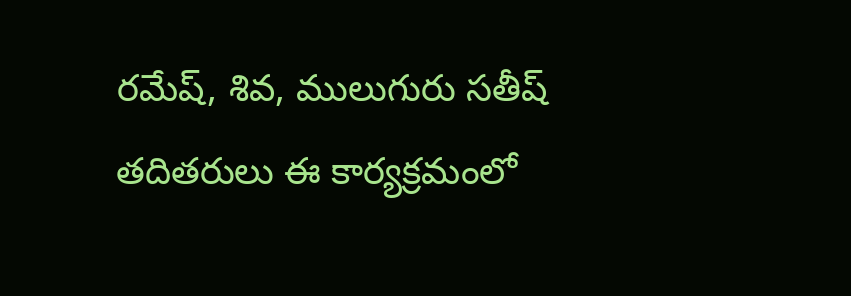రమేష్, శివ, ములుగురు సతీష్ తదితరులు ఈ కార్యక్రమంలో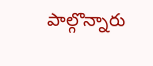పాల్గొన్నారు